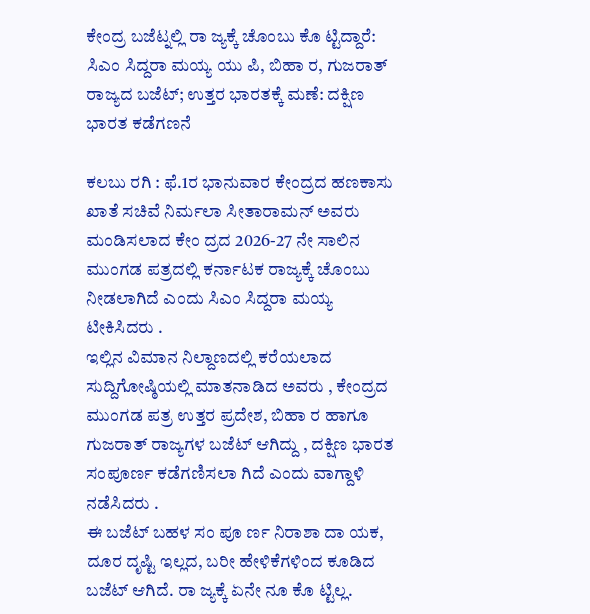ಕೇಂದ್ರ ಬಜೆಟ್ನಲ್ಲಿ ರಾ ಜ್ಯಕ್ಕೆ ಚೊಂಬು ಕೊ ಟ್ಟಿದ್ದಾರೆ: ಸಿಎಂ ಸಿದ್ದರಾ ಮಯ್ಯ ಯು ಪಿ, ಬಿಹಾ ರ, ಗುಜರಾತ್ ರಾಜ್ಯದ ಬಜೆಟ್; ಉತ್ತರ ಭಾರತಕ್ಕೆ ಮಣೆ: ದಕ್ಷಿಣ ಭಾರತ ಕಡೆಗಣನೆ

ಕಲಬು ರಗಿ : ಫೆ.1ರ ಭಾನುವಾರ ಕೇಂದ್ರದ ಹಣಕಾಸು ಖಾತೆ ಸಚಿವೆ ನಿರ್ಮಲಾ ಸೀತಾರಾಮನ್ ಅವರು ಮಂಡಿಸಲಾದ ಕೇಂ ದ್ರದ 2026-27 ನೇ ಸಾಲಿನ ಮುಂಗಡ ಪತ್ರದಲ್ಲಿ ಕರ್ನಾಟಕ ರಾಜ್ಯಕ್ಕೆ ಚೊಂಬು ನೀಡಲಾಗಿದೆ ಎಂದು ಸಿಎಂ ಸಿದ್ದರಾ ಮಯ್ಯ ಟೀಕಿಸಿದರು .
ಇಲ್ಲಿನ ವಿಮಾನ ನಿಲ್ದಾಣದಲ್ಲಿ ಕರೆಯಲಾದ ಸುದ್ದಿಗೋಷ್ಠಿಯಲ್ಲಿ ಮಾತನಾಡಿದ ಅವರು , ಕೇಂದ್ರದ ಮುಂಗಡ ಪತ್ರ ಉತ್ತರ ಪ್ರದೇಶ, ಬಿಹಾ ರ ಹಾಗೂ ಗುಜರಾತ್ ರಾಜ್ಯಗಳ ಬಜೆಟ್ ಆಗಿದ್ದು , ದಕ್ಷಿಣ ಭಾರತ ಸಂಪೂರ್ಣ ಕಡೆಗಣಿಸಲಾ ಗಿದೆ ಎಂದು ವಾಗ್ದಾಳಿ ನಡೆಸಿದರು .
ಈ ಬಜೆಟ್ ಬಹಳ ಸಂ ಪೂ ರ್ಣ ನಿರಾಶಾ ದಾ ಯಕ, ದೂರ ದೃಷ್ಟಿ ಇಲ್ಲದ, ಬರೀ ಹೇಳಿಕೆಗಳಿಂದ ಕೂಡಿದ ಬಜೆಟ್ ಆಗಿದೆ. ರಾ ಜ್ಯಕ್ಕೆ ಏನೇ ನೂ ಕೊ ಟ್ಟಿಲ್ಲ.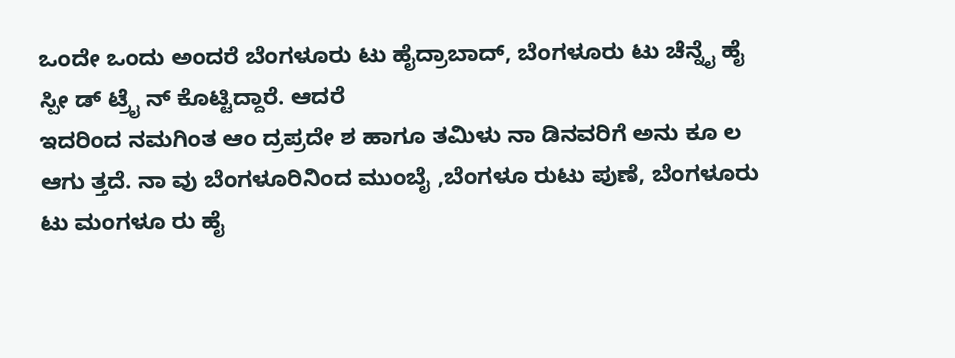ಒಂದೇ ಒಂದು ಅಂದರೆ ಬೆಂಗಳೂರು ಟು ಹೈದ್ರಾಬಾದ್, ಬೆಂಗಳೂರು ಟು ಚೆನ್ನೈ ಹೈ ಸ್ಪೀ ಡ್ ಟ್ರೈ ನ್ ಕೊಟ್ಟಿದ್ದಾರೆ. ಆದರೆ
ಇದರಿಂದ ನಮಗಿಂತ ಆಂ ದ್ರಪ್ರದೇ ಶ ಹಾಗೂ ತಮಿಳು ನಾ ಡಿನವರಿಗೆ ಅನು ಕೂ ಲ ಆಗು ತ್ತದೆ. ನಾ ವು ಬೆಂಗಳೂರಿನಿಂದ ಮುಂಬೈ ,ಬೆಂಗಳೂ ರುಟು ಪುಣೆ, ಬೆಂಗಳೂರು ಟು ಮಂಗಳೂ ರು ಹೈ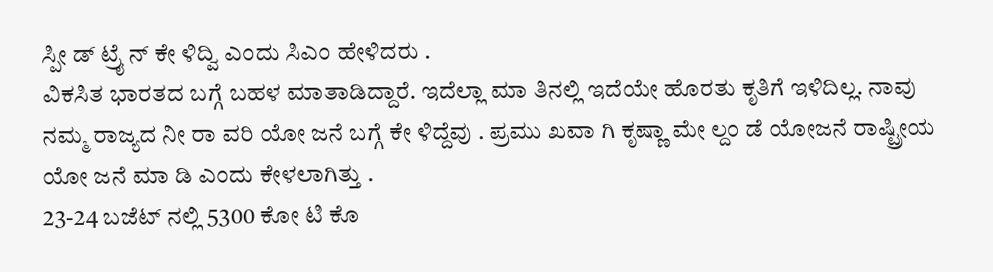ಸ್ಪೀ ಡ್ ಟ್ರೈ ನ್ ಕೇ ಳಿದ್ವಿ ಎಂದು ಸಿಎಂ ಹೇಳಿದರು .
ವಿಕಸಿತ ಭಾರತದ ಬಗ್ಗೆ ಬಹಳ ಮಾತಾಡಿದ್ದಾರೆ. ಇದೆಲ್ಲಾ ಮಾ ತಿನಲ್ಲಿ ಇದೆಯೇ ಹೊರತು ಕೃತಿಗೆ ಇಳಿದಿಲ್ಲ. ನಾವು ನಮ್ಮ ರಾಜ್ಯದ ನೀ ರಾ ವರಿ ಯೋ ಜನೆ ಬಗ್ಗೆ ಕೇ ಳಿದ್ದೆವು . ಪ್ರಮು ಖವಾ ಗಿ ಕೃಷ್ಣಾ ಮೇ ಲ್ದಂ ಡೆ ಯೋಜನೆ ರಾಷ್ಟ್ರೀಯ ಯೋ ಜನೆ ಮಾ ಡಿ ಎಂದು ಕೇಳಲಾಗಿತ್ತು .
23-24 ಬಜೆಟ್ ನಲ್ಲಿ 5300 ಕೋ ಟಿ ಕೊ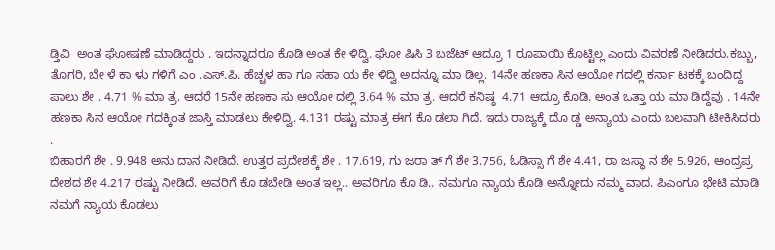ಡ್ತಿವಿ  ಅಂತ ಘೋಷಣೆ ಮಾಡಿದ್ದರು . ಇದನ್ನಾದರೂ ಕೊಡಿ ಅಂತ ಕೇ ಳಿದ್ವಿ. ಘೋ ಷಿಸಿ 3 ಬಜೆಟ್ ಆದ್ರೂ 1 ರೂಪಾಯಿ ಕೊಟ್ಟಿಲ್ಲ ಎಂದು ವಿವರಣೆ ನೀಡಿದರು.ಕಬ್ಬು, ತೊಗರಿ, ಬೇ ಳೆ ಕಾ ಳು ಗಳಿಗೆ ಎಂ .ಎಸ್.ಪಿ. ಹೆಚ್ಚಳ ಹಾ ಗೂ ಸಹಾ ಯ ಕೇ ಳಿದ್ವಿ ಅದನ್ನೂ ಮಾ ಡಿಲ್ಲ. 14ನೇ ಹಣಕಾ ಸಿನ ಆಯೋ ಗದಲ್ಲಿ ಕರ್ನಾ ಟಕಕ್ಕೆ ಬಂದಿದ್ದ ಪಾಲು ಶೇ . 4.71 % ಮಾ ತ್ರ. ಆದರೆ 15ನೇ ಹಣಕಾ ಸು ಆಯೋ ದಲ್ಲಿ 3.64 % ಮಾ ತ್ರ. ಆದರೆ ಕನಿಷ್ಠ  4.71 ಆದ್ರೂ ಕೊಡಿ. ಅಂತ ಒತ್ತಾ ಯ ಮಾ ಡಿದ್ದೆವು . 14ನೇ ಹಣಕಾ ಸಿನ ಆಯೋ ಗದಕ್ಕಿಂತ ಜಾಸ್ತಿ ಮಾಡಲು ಕೇಳಿದ್ವಿ. 4.131 ರಷ್ಟು ಮಾತ್ರ ಈಗ ಕೊ ಡಲಾ ಗಿದೆ. ಇದು ರಾಜ್ಯಕ್ಕೆ ದೊ ಡ್ಡ ಅನ್ಯಾಯ ಎಂದು ಬಲವಾಗಿ ಟೀಕಿಸಿದರು .
ಬಿಹಾರಗೆ ಶೇ . 9.948 ಅನು ದಾನ ನೀಡಿದೆ. ಉತ್ತರ ಪ್ರದೇಶಕ್ಕೆ ಶೇ . 17.619, ಗು ಜರಾ ತ್ ಗೆ ಶೇ 3.756, ಓಡಿಸ್ಸಾ ಗೆ ಶೇ 4.41, ರಾ ಜಸ್ಥಾ ನ ಶೇ 5.926, ಆಂದ್ರಪ್ರ ದೇಶದ ಶೇ 4.217 ರಷ್ಟು ನೀಡಿದೆ. ಅವರಿಗೆ ಕೊ ಡಬೇಡಿ ಅಂತ ಇಲ್ಲ.. ಅವರಿಗೂ ಕೊ ಡಿ.. ನಮಗೂ ನ್ಯಾಯ ಕೊಡಿ ಅನ್ನೋದು ನಮ್ಮ ವಾದ. ಪಿಎಂಗೂ ಭೇಟಿ ಮಾಡಿ ನಮಗೆ ನ್ಯಾಯ ಕೊಡಲು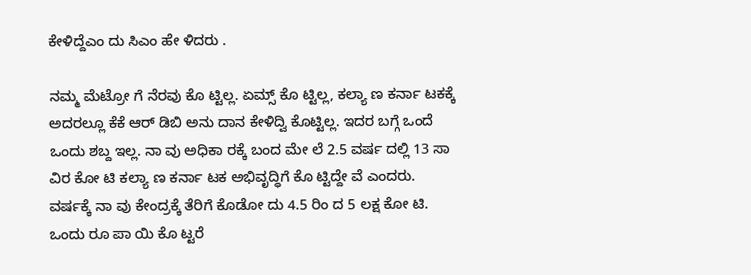ಕೇಳಿದ್ದೆಎಂ ದು ಸಿಎಂ ಹೇ ಳಿದರು .

ನಮ್ಮ ಮೆಟ್ರೋ ಗೆ ನೆರವು ಕೊ ಟ್ಟಿಲ್ಲ. ಏಮ್ಸ್ ಕೊ ಟ್ಟಿಲ್ಲ, ಕಲ್ಯಾ ಣ ಕರ್ನಾ ಟಕಕ್ಕೆ ಅದರಲ್ಲೂ ಕೆಕೆ ಆರ್ ಡಿಬಿ ಅನು ದಾನ ಕೇಳಿದ್ವಿ ಕೊಟ್ಟಿಲ್ಲ. ಇದರ ಬಗ್ಗೆ ಒಂದೆ ಒಂದು ಶಬ್ದ ಇಲ್ಲ. ನಾ ವು ಅಧಿಕಾ ರಕ್ಕೆ ಬಂದ ಮೇ ಲೆ 2.5 ವರ್ಷ ದಲ್ಲಿ 13 ಸಾ ವಿರ ಕೋ ಟಿ ಕಲ್ಯಾ ಣ ಕರ್ನಾ ಟಕ ಅಭಿವೃದ್ಧಿಗೆ ಕೊ ಟ್ಟಿದ್ದೇ ವೆ ಎಂದರು.  ವರ್ಷಕ್ಕೆ ನಾ ವು ಕೇಂದ್ರಕ್ಕೆ ತೆರಿಗೆ ಕೊಡೋ ದು 4.5 ರಿಂ ದ 5 ಲಕ್ಷ ಕೋ ಟಿ. ಒಂದು ರೂ ಪಾ ಯಿ ಕೊ ಟ್ಟರೆ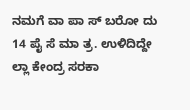ನಮಗೆ ವಾ ಪಾ ಸ್ ಬರೋ ದು 14 ಪೈ ಸೆ ಮಾ ತ್ರ. ಉಳಿದಿದ್ದೇ ಲ್ಲಾ ಕೇಂದ್ರ ಸರಕಾ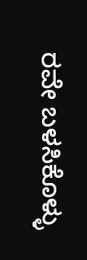ರವೇ ಬಳಸಿಕೊಳ್ಳು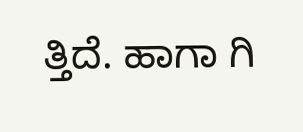ತ್ತಿದೆ. ಹಾಗಾ ಗಿ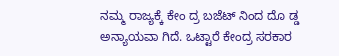ನಮ್ಮ ರಾಜ್ಯಕ್ಕೆ ಕೇಂ ದ್ರ ಬಜೆಟ್ ನಿಂದ ದೊ ಡ್ಡ ಅನ್ಯಾಯವಾ ಗಿದೆ. ಒಟ್ಟಾರೆ ಕೇಂದ್ರ ಸರಕಾರ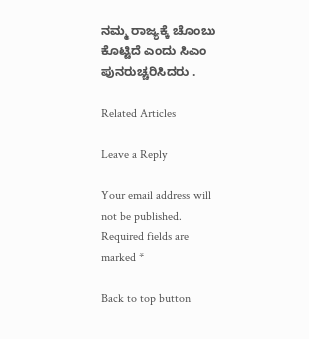ನಮ್ಮ ರಾಜ್ಯಕ್ಕೆ ಚೊಂಬು ಕೊಟ್ಟಿದೆ ಎಂದು ಸಿಎಂ ಪುನರುಚ್ಚರಿಸಿದರು .

Related Articles

Leave a Reply

Your email address will not be published. Required fields are marked *

Back to top button